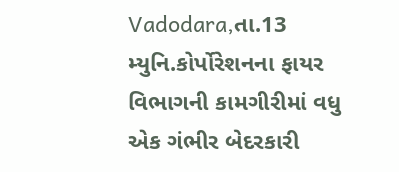Vadodara,તા.13
મ્યુનિ.કોર્પોરેશનના ફાયર વિભાગની કામગીરીમાં વધુ એક ગંભીર બેદરકારી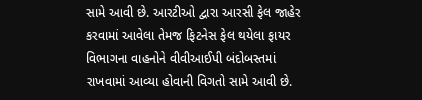સામે આવી છે. આરટીઓ દ્વારા આરસી ફેલ જાહેર કરવામાં આવેલા તેમજ ફિટનેસ ફેલ થયેલા ફાયર વિભાગના વાહનોને વીવીઆઈપી બંદોબસ્તમાં રાખવામાં આવ્યા હોવાની વિગતો સામે આવી છે.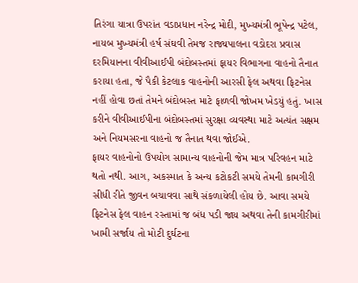તિરંગા યાત્રા ઉપરાંત વડાપ્રધાન નરેન્દ્ર મોદી, મુખ્યમંત્રી ભૂપેન્દ્ર પટેલ, નાયબ મુખ્યમંત્રી હર્ષ સંઘવી તેમજ રાજ્યપાલના વડોદરા પ્રવાસ દરમિયાનના વીવીઆઈપી બંદોબસ્તમાં ફાયર વિભાગના વાહનો તૈનાત કરાયા હતા, જે પૈકી કેટલાક વાહનોની આરસી ફેલ અથવા ફિટનેસ નહીં હોવા છતાં તેમને બંદોબસ્ત માટે ફાળવી જોખમ ખેડયું હતું. ખાસ કરીને વીવીઆઈપીના બંદોબસ્તમાં સુરક્ષા વ્યવસ્થા માટે અત્યંત સક્ષમ અને નિયમસરના વાહનો જ તૈનાત થવા જોઈએ.
ફાયર વાહનોનો ઉપયોગ સામાન્ય વાહનોની જેમ માત્ર પરિવહન માટે થતો નથી. આગ, અકસ્માત કે અન્ય કટોકટી સમયે તેમની કામગીરી સીધી રીતે જીવન બચાવવા સાથે સંકળાયેલી હોય છે. આવા સમયે ફિટનેસ ફેલ વાહન રસ્તામાં જ બંધ પડી જાય અથવા તેની કામગીરીમાં ખામી સર્જાય તો મોટી દુર્ઘટના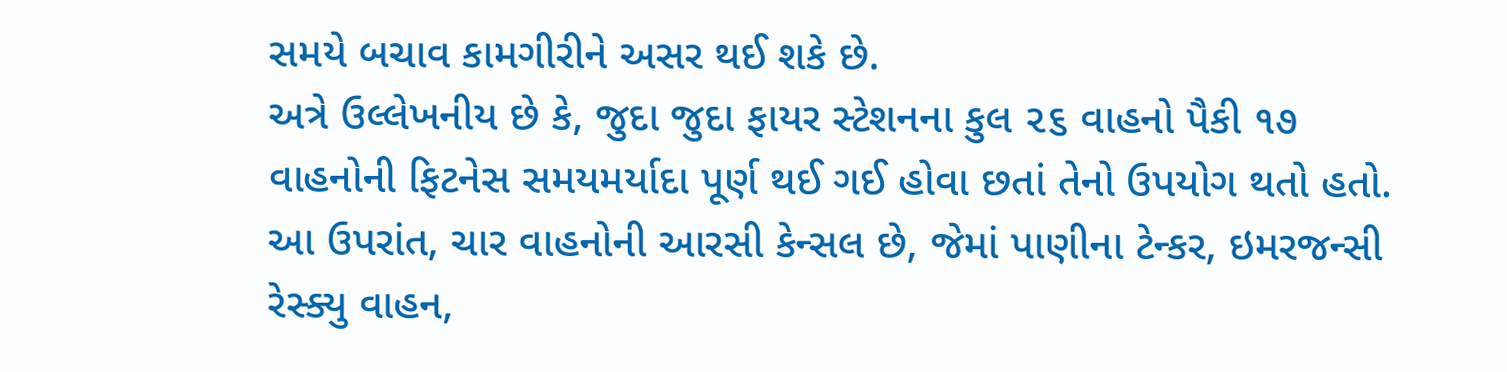સમયે બચાવ કામગીરીને અસર થઈ શકે છે.
અત્રે ઉલ્લેખનીય છે કે, જુદા જુદા ફાયર સ્ટેશનના કુલ ૨૬ વાહનો પૈકી ૧૭ વાહનોની ફિટનેસ સમયમર્યાદા પૂર્ણ થઈ ગઈ હોવા છતાં તેનો ઉપયોગ થતો હતો. આ ઉપરાંત, ચાર વાહનોની આરસી કેન્સલ છે, જેમાં પાણીના ટેન્કર, ઇમરજન્સી રેસ્ક્યુ વાહન,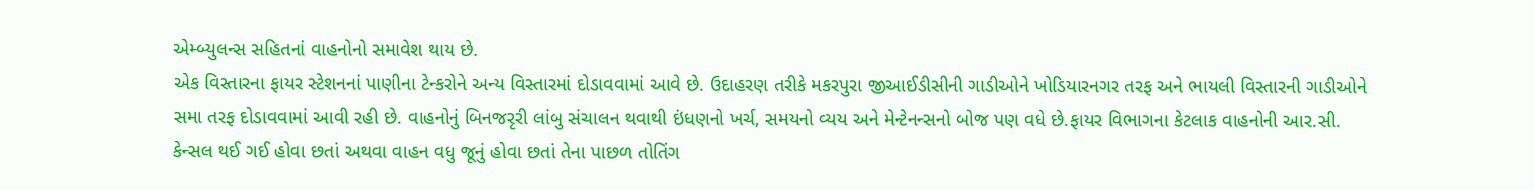એમ્બ્યુલન્સ સહિતનાં વાહનોનો સમાવેશ થાય છે.
એક વિસ્તારના ફાયર સ્ટેશનનાં પાણીના ટેન્કરોને અન્ય વિસ્તારમાં દોડાવવામાં આવે છે. ઉદાહરણ તરીકે મકરપુરા જીઆઈડીસીની ગાડીઓને ખોડિયારનગર તરફ અને ભાયલી વિસ્તારની ગાડીઓને સમા તરફ દોડાવવામાં આવી રહી છે. વાહનોનું બિનજરૃરી લાંબુ સંચાલન થવાથી ઇંધણનો ખર્ચ, સમયનો વ્યય અને મેન્ટેનન્સનો બોજ પણ વધે છે.ફાયર વિભાગના કેટલાક વાહનોની આર.સી. કેન્સલ થઈ ગઈ હોવા છતાં અથવા વાહન વધુ જૂનું હોવા છતાં તેના પાછળ તોતિંગ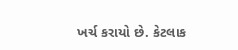ખર્ચ કરાયો છે. કેટલાક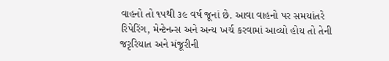વાહનો તો ૧૫થી ૩૯ વર્ષ જૂનાં છે. આવા વાહનો પર સમયાંતરે રિપેરિંગ, મેન્ટેનન્સ અને અન્ય ખર્ચ કરવામાં આવ્યો હોય તો તેની જરૃરિયાત અને મંજૂરીની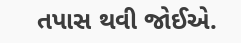તપાસ થવી જોઈએ.